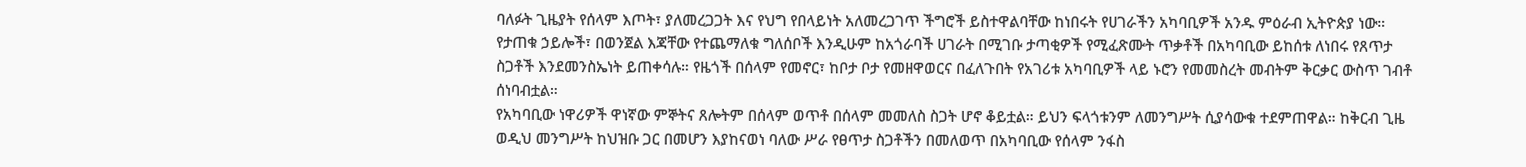ባለፉት ጊዜያት የሰላም እጦት፣ ያለመረጋጋት እና የህግ የበላይነት አለመረጋገጥ ችግሮች ይስተዋልባቸው ከነበሩት የሀገራችን አካባቢዎች አንዱ ምዕራብ ኢትዮጵያ ነው። የታጠቁ ኃይሎች፣ በወንጀል እጃቸው የተጨማለቁ ግለሰቦች እንዲሁም ከአጎራባች ሀገራት በሚገቡ ታጣቂዎች የሚፈጽሙት ጥቃቶች በአካባቢው ይከሰቱ ለነበሩ የጸጥታ ስጋቶች እንደመንስኤነት ይጠቀሳሉ። የዜጎች በሰላም የመኖር፣ ከቦታ ቦታ የመዘዋወርና በፈለጉበት የአገሪቱ አካባቢዎች ላይ ኑሮን የመመስረት መብትም ቅርቃር ውስጥ ገብቶ ሰነባብቷል።
የአካባቢው ነዋሪዎች ዋነኛው ምኞትና ጸሎትም በሰላም ወጥቶ በሰላም መመለስ ስጋት ሆኖ ቆይቷል። ይህን ፍላጎቱንም ለመንግሥት ሲያሳውቁ ተደምጠዋል። ከቅርብ ጊዜ ወዲህ መንግሥት ከህዝቡ ጋር በመሆን እያከናወነ ባለው ሥራ የፀጥታ ስጋቶችን በመለወጥ በአካባቢው የሰላም ንፋስ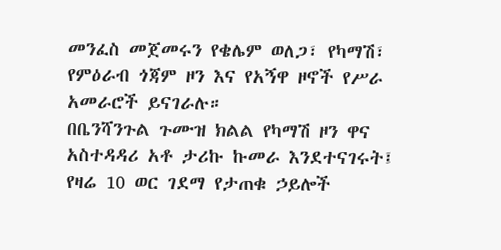መንፈስ መጀመሩን የቄሌም ወለጋ፣ የካማሽ፣ የምዕራብ ጎጃም ዞን እና የአኝዋ ዞኖች የሥራ አመራሮች ይናገራሉ።
በቤንሻንጉል ጉሙዝ ክልል የካማሽ ዞን ዋና አስተዳዳሪ አቶ ታሪኩ ኩመራ እንደተናገሩት፤ የዛሬ 10 ወር ገደማ የታጠቁ ኃይሎች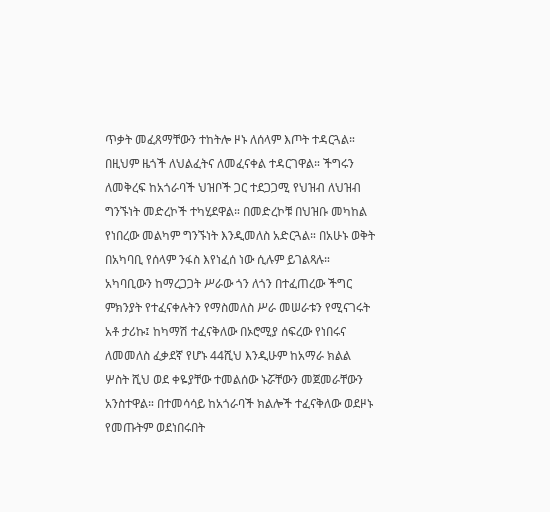ጥቃት መፈጸማቸውን ተከትሎ ዞኑ ለሰላም እጦት ተዳርጓል። በዚህም ዜጎች ለህልፈትና ለመፈናቀል ተዳርገዋል። ችግሩን ለመቅረፍ ከአጎራባች ህዝቦች ጋር ተደጋጋሚ የህዝብ ለህዝብ ግንኙነት መድረኮች ተካሂደዋል። በመድረኮቹ በህዝቡ መካከል የነበረው መልካም ግንኙነት እንዲመለስ አድርጓል። በአሁኑ ወቅት በአካባቢ የሰላም ንፋስ እየነፈሰ ነው ሲሉም ይገልጻሉ።
አካባቢውን ከማረጋጋት ሥራው ጎን ለጎን በተፈጠረው ችግር ምክንያት የተፈናቀሉትን የማስመለስ ሥራ መሠራቱን የሚናገሩት አቶ ታሪኩ፤ ከካማሽ ተፈናቅለው በኦሮሚያ ሰፍረው የነበሩና ለመመለስ ፈቃደኛ የሆኑ 44ሺህ እንዲሁም ከአማራ ክልል ሦስት ሺህ ወደ ቀዬያቸው ተመልሰው ኑሯቸውን መጀመራቸውን አንስተዋል። በተመሳሳይ ከአጎራባች ክልሎች ተፈናቅለው ወደዞኑ የመጡትም ወደነበሩበት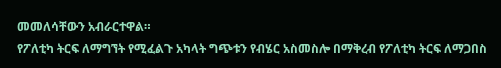መመለሳቸውን አብራርተዋል።
የፖለቲካ ትርፍ ለማግኘት የሚፈልጉ አካላት ግጭቱን የብሄር አስመስሎ በማቅረብ የፖለቲካ ትርፍ ለማጋበስ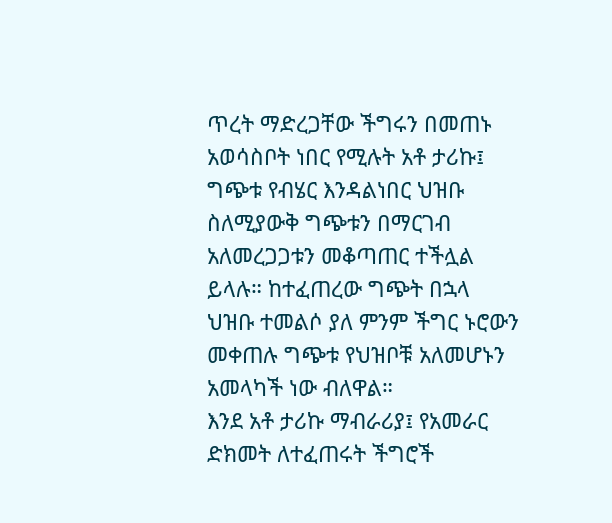ጥረት ማድረጋቸው ችግሩን በመጠኑ አወሳስቦት ነበር የሚሉት አቶ ታሪኩ፤ ግጭቱ የብሄር እንዳልነበር ህዝቡ ስለሚያውቅ ግጭቱን በማርገብ አለመረጋጋቱን መቆጣጠር ተችሏል ይላሉ። ከተፈጠረው ግጭት በኋላ ህዝቡ ተመልሶ ያለ ምንም ችግር ኑሮውን መቀጠሉ ግጭቱ የህዝቦቹ አለመሆኑን አመላካች ነው ብለዋል።
እንደ አቶ ታሪኩ ማብራሪያ፤ የአመራር ድክመት ለተፈጠሩት ችግሮች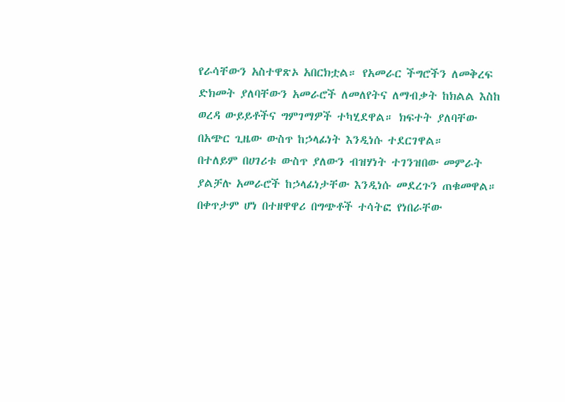የራሳቸውን አስተዋጽኦ አበርክቷል። የአመራር ችግሮችን ለመቅረፍ ድክመት ያለባቸውን አመራሮች ለመለየትና ለማብቃት ከክልል እስከ ወረዳ ውይይቶችና ግምገማዎች ተካሂደዋል። ክፍተት ያለባቸው በአጭር ጊዜው ውስጥ ከኃላፊነት እንዲነሱ ተደርገዋል።
በተለይም በሀገሪቱ ውስጥ ያለውን ብዝሃነት ተገንዝበው መምራት ያልቻሉ አመራሮች ከኃላፊነታቸው እንዲነሱ መደረጉን ጠቁመዋል። በቀጥታም ሆነ በተዘዋዋሪ በግጭቶች ተሳትፎ የነበራቸው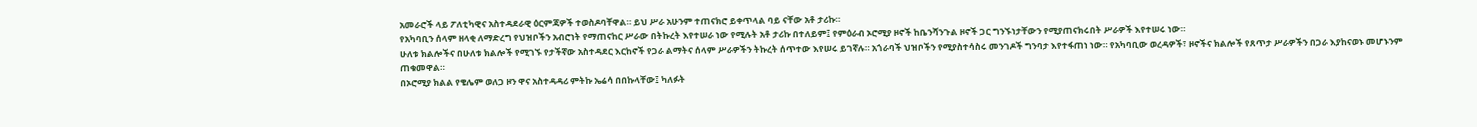አመራሮች ላይ ፖለቲካዊና አስተዳደራዊ ዕርምጃዎች ተወስዶባቸዋል። ይህ ሥራ አሁንም ተጠናክሮ ይቀጥላል ባይ ናቸው አቶ ታሪኩ።
የአካባቢን ሰላም ዘላቂ ለማድረግ የህዝቦችን አብሮነት የማጠናከር ሥራው በትኩረት እየተሠራ ነው የሚሉት አቶ ታሪኩ በተለይም፤ የምዕራብ ኦሮሚያ ዞኖች ከቤንሻንጉል ዞኖች ጋር ግንኙነታቸውን የሚያጠናክሩበት ሥራዎች እየተሠሩ ነው።
ሁለቱ ክልሎችና በሁለቱ ክልሎች የሚገኙ የታችኛው አስተዳደር እርከኖች የጋራ ልማትና ሰላም ሥራዎችን ትኩረት ሰጥተው እየሠሩ ይገኛሉ። አጎራባች ህዝቦችን የሚያስተሳስሩ መንገዶች ግንባታ እየተፋጠነ ነው። የአካባቢው ወረዳዎች፣ ዞኖችና ክልሎች የጸጥታ ሥራዎችን በጋራ እያከናወኑ መሆኑንም ጠቁመዋል።
በኦሮሚያ ክልል የቄሌም ወለጋ ዞን ዋና አስተዳዳሪ ምትኩ ኤሬሳ በበኩላቸው፤ ካለፉት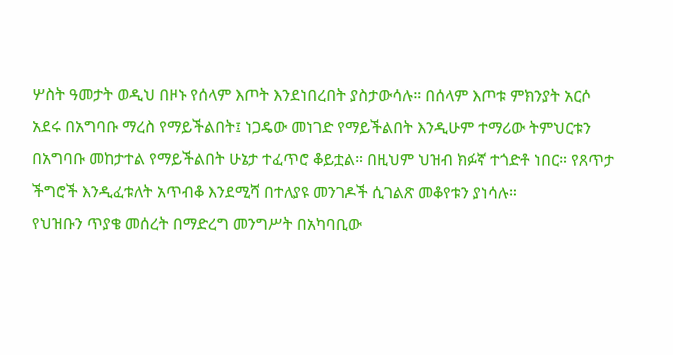ሦስት ዓመታት ወዲህ በዞኑ የሰላም እጦት እንደነበረበት ያስታውሳሉ። በሰላም እጦቱ ምክንያት አርሶ አደሩ በአግባቡ ማረስ የማይችልበት፤ ነጋዴው መነገድ የማይችልበት እንዲሁም ተማሪው ትምህርቱን በአግባቡ መከታተል የማይችልበት ሁኔታ ተፈጥሮ ቆይቷል። በዚህም ህዝብ ክፉኛ ተጎድቶ ነበር። የጸጥታ ችግሮች እንዲፈቱለት አጥብቆ እንደሚሻ በተለያዩ መንገዶች ሲገልጽ መቆየቱን ያነሳሉ።
የህዝቡን ጥያቄ መሰረት በማድረግ መንግሥት በአካባቢው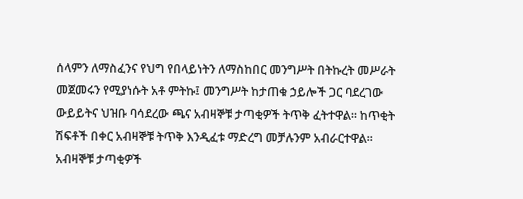ሰላምን ለማስፈንና የህግ የበላይነትን ለማስከበር መንግሥት በትኩረት መሥራት መጀመሩን የሚያነሱት አቶ ምትኩ፤ መንግሥት ከታጠቁ ኃይሎች ጋር ባደረገው ውይይትና ህዝቡ ባሳደረው ጫና አብዛኞቹ ታጣቂዎች ትጥቅ ፈትተዋል። ከጥቂት ሽፍቶች በቀር አብዛኞቹ ትጥቅ እንዲፈቱ ማድረግ መቻሉንም አብራርተዋል።
አብዛኞቹ ታጣቂዎች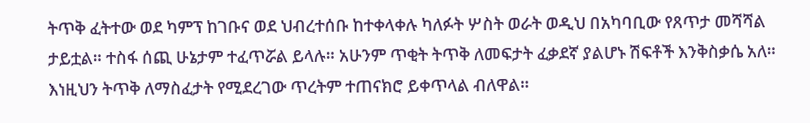ትጥቅ ፈትተው ወደ ካምፕ ከገቡና ወደ ህብረተሰቡ ከተቀላቀሉ ካለፉት ሦስት ወራት ወዲህ በአካባቢው የጸጥታ መሻሻል ታይቷል። ተስፋ ሰጪ ሁኔታም ተፈጥሯል ይላሉ። አሁንም ጥቂት ትጥቅ ለመፍታት ፈቃደኛ ያልሆኑ ሽፍቶች እንቅስቃሴ አለ። እነዚህን ትጥቅ ለማስፈታት የሚደረገው ጥረትም ተጠናክሮ ይቀጥላል ብለዋል።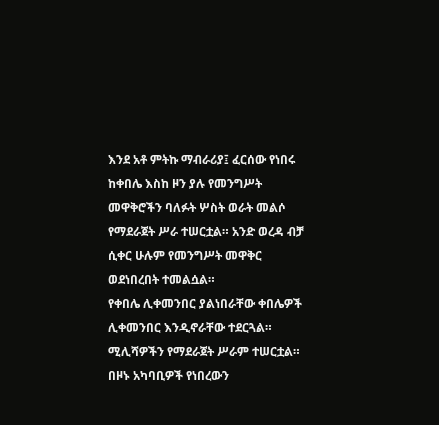እንደ አቶ ምትኩ ማብራሪያ፤ ፈርሰው የነበሩ ከቀበሌ እስከ ዞን ያሉ የመንግሥት መዋቅሮችን ባለፉት ሦስት ወራት መልሶ የማደራጀት ሥራ ተሠርቷል። አንድ ወረዳ ብቻ ሲቀር ሁሉም የመንግሥት መዋቅር ወደነበረበት ተመልሷል።
የቀበሌ ሊቀመንበር ያልነበራቸው ቀበሌዎች ሊቀመንበር እንዲኖራቸው ተደርጓል። ሚሊሻዎችን የማደራጀት ሥራም ተሠርቷል። በዞኑ አካባቢዎች የነበረውን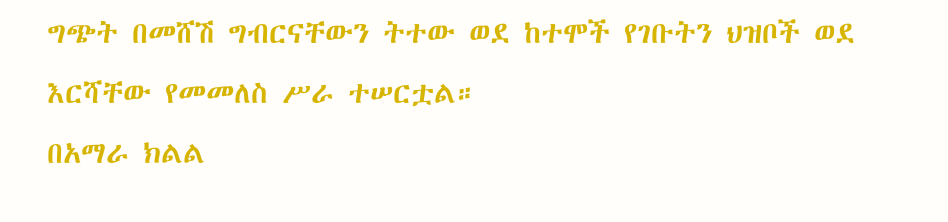ግጭት በመሸሽ ግብርናቸውን ትተው ወደ ከተሞች የገቡትን ህዝቦች ወደ እርሻቸው የመመለስ ሥራ ተሠርቷል።
በአማራ ክልል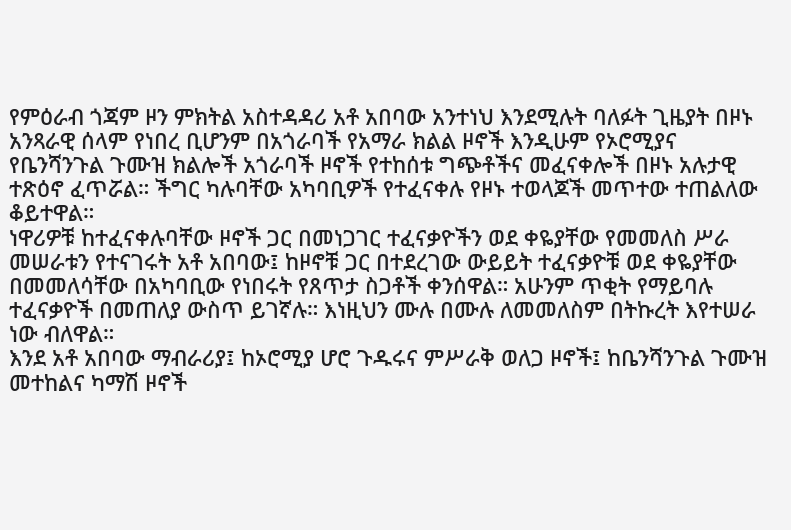የምዕራብ ጎጃም ዞን ምክትል አስተዳዳሪ አቶ አበባው አንተነህ እንደሚሉት ባለፉት ጊዜያት በዞኑ አንጻራዊ ሰላም የነበረ ቢሆንም በአጎራባች የአማራ ክልል ዞኖች እንዲሁም የኦሮሚያና የቤንሻንጉል ጉሙዝ ክልሎች አጎራባች ዞኖች የተከሰቱ ግጭቶችና መፈናቀሎች በዞኑ አሉታዊ ተጽዕኖ ፈጥሯል። ችግር ካሉባቸው አካባቢዎች የተፈናቀሉ የዞኑ ተወላጆች መጥተው ተጠልለው ቆይተዋል።
ነዋሪዎቹ ከተፈናቀሉባቸው ዞኖች ጋር በመነጋገር ተፈናቃዮችን ወደ ቀዬያቸው የመመለስ ሥራ መሠራቱን የተናገሩት አቶ አበባው፤ ከዞኖቹ ጋር በተደረገው ውይይት ተፈናቃዮቹ ወደ ቀዬያቸው በመመለሳቸው በአካባቢው የነበሩት የጸጥታ ስጋቶች ቀንሰዋል። አሁንም ጥቂት የማይባሉ ተፈናቃዮች በመጠለያ ውስጥ ይገኛሉ። እነዚህን ሙሉ በሙሉ ለመመለስም በትኩረት እየተሠራ ነው ብለዋል።
እንደ አቶ አበባው ማብራሪያ፤ ከኦሮሚያ ሆሮ ጉዱሩና ምሥራቅ ወለጋ ዞኖች፤ ከቤንሻንጉል ጉሙዝ መተከልና ካማሽ ዞኖች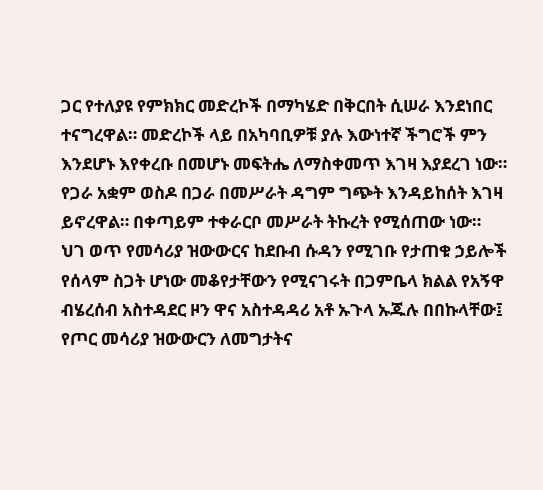ጋር የተለያዩ የምክክር መድረኮች በማካሄድ በቅርበት ሲሠራ እንደነበር ተናግረዋል። መድረኮች ላይ በአካባቢዎቹ ያሉ እውነተኛ ችግሮች ምን እንደሆኑ እየቀረቡ በመሆኑ መፍትሔ ለማስቀመጥ እገዛ እያደረገ ነው። የጋራ አቋም ወስዶ በጋራ በመሥራት ዳግም ግጭት እንዳይከሰት እገዛ ይኖረዋል። በቀጣይም ተቀራርቦ መሥራት ትኩረት የሚሰጠው ነው።
ህገ ወጥ የመሳሪያ ዝውውርና ከደቡብ ሱዳን የሚገቡ የታጠቁ ኃይሎች የሰላም ስጋት ሆነው መቆየታቸውን የሚናገሩት በጋምቤላ ክልል የአኝዋ ብሄረሰብ አስተዳደር ዞን ዋና አስተዳዳሪ አቶ ኡጉላ ኡጁሉ በበኩላቸው፤ የጦር መሳሪያ ዝውውርን ለመግታትና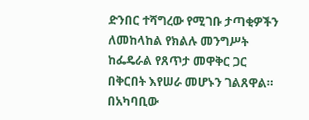ድንበር ተሻግረው የሚገቡ ታጣቂዎችን ለመከላከል የክልሉ መንግሥት ከፌዴራል የጸጥታ መዋቅር ጋር በቅርበት እየሠራ መሆኑን ገልጸዋል።
በአካባቢው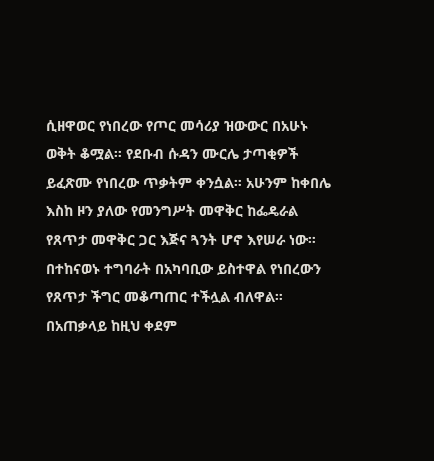ሲዘዋወር የነበረው የጦር መሳሪያ ዝውውር በአሁኑ ወቅት ቆሟል። የደቡብ ሱዳን ሙርሌ ታጣቂዎች ይፈጽሙ የነበረው ጥቃትም ቀንሷል። አሁንም ከቀበሌ እስከ ዞን ያለው የመንግሥት መዋቅር ከፌዴራል የጸጥታ መዋቅር ጋር እጅና ጓንት ሆኖ እየሠራ ነው። በተከናወኑ ተግባራት በአካባቢው ይስተዋል የነበረውን የጸጥታ ችግር መቆጣጠር ተችሏል ብለዋል።
በአጠቃላይ ከዚህ ቀደም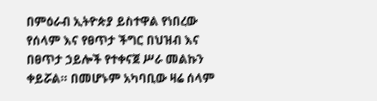በምዕራብ ኢትዮጵያ ይስተዋል የነበረው የሰላም እና የፀጥታ ችግር በህዝብ እና በፀጥታ ኃይሎች የተቀናጀ ሥራ መልኩን ቀይሯል። በመሆኑም አካባቢው ዛሬ ሰላም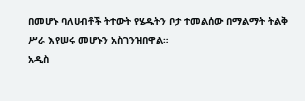በመሆኑ ባለሀብቶች ትተውት የሄዱትን ቦታ ተመልሰው በማልማት ትልቅ ሥራ እየሠሩ መሆኑን አስገንዝበዋል።
አዲስ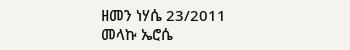ዘመን ነሃሴ 23/2011
መላኩ ኤሮሴ